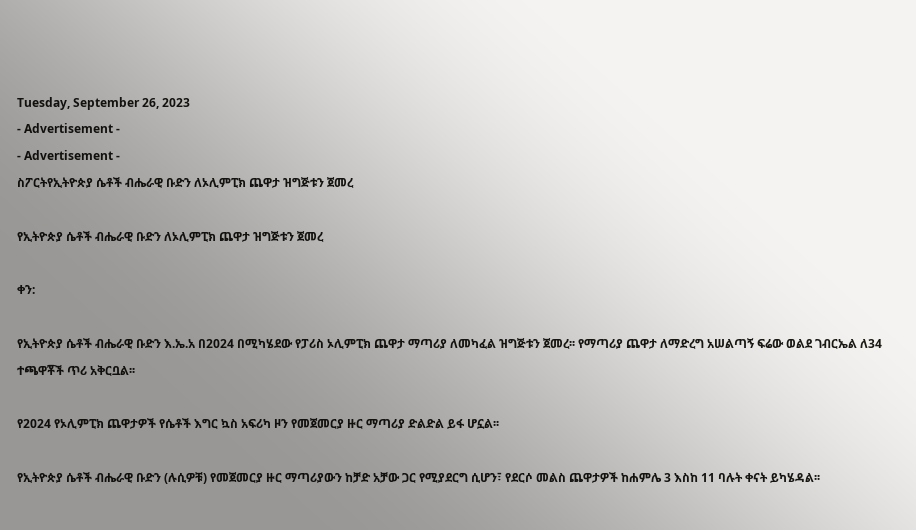Tuesday, September 26, 2023
- Advertisement -
- Advertisement -
ስፖርትየኢትዮጵያ ሴቶች ብሔራዊ ቡድን ለኦሊምፒክ ጨዋታ ዝግጅቱን ጀመረ

የኢትዮጵያ ሴቶች ብሔራዊ ቡድን ለኦሊምፒክ ጨዋታ ዝግጅቱን ጀመረ

ቀን:

የኢትዮጵያ ሴቶች ብሔራዊ ቡድን እ.ኤ.አ በ2024 በሚካሄደው የፓሪስ ኦሊምፒክ ጨዋታ ማጣሪያ ለመካፈል ዝግጅቱን ጀመረ፡፡ የማጣሪያ ጨዋታ ለማድረግ አሠልጣኝ ፍሬው ወልደ ገብርኤል ለ34 ተጫዋቾች ጥሪ አቅርቧል፡፡

የ2024 የኦሊምፒክ ጨዋታዎች የሴቶች እግር ኳስ አፍሪካ ዞን የመጀመርያ ዙር ማጣሪያ ድልድል ይፋ ሆኗል፡፡

የኢትዮጵያ ሴቶች ብሔራዊ ቡድን (ሉሲዎቹ) የመጀመርያ ዙር ማጣሪያውን ከቻድ አቻው ጋር የሚያደርግ ሲሆን፣ የደርሶ መልስ ጨዋታዎች ከሐምሌ 3 እስከ 11 ባሉት ቀናት ይካሄዳል፡፡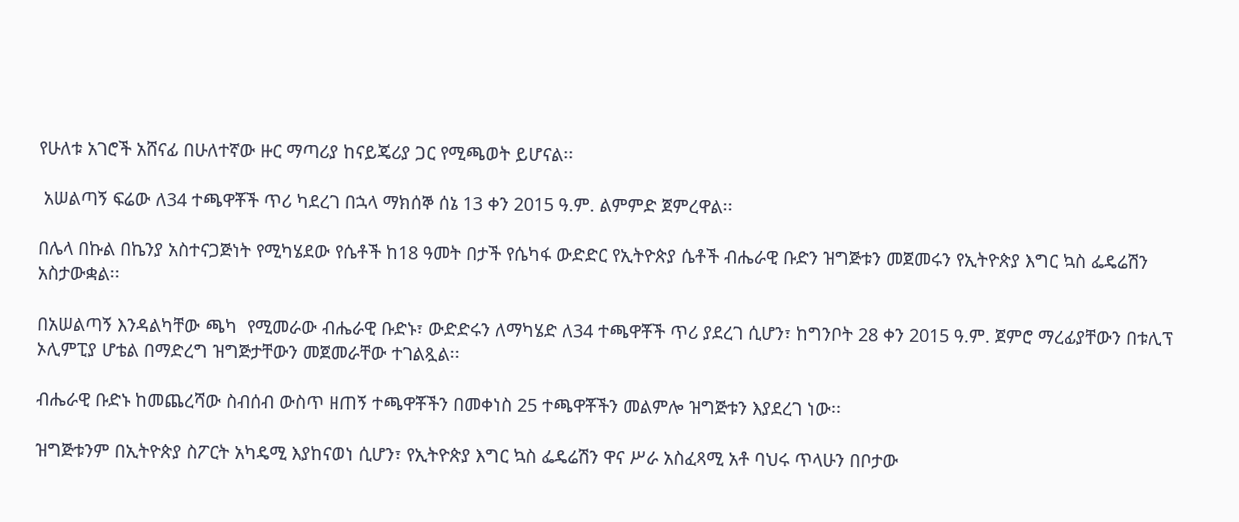የሁለቱ አገሮች አሸናፊ በሁለተኛው ዙር ማጣሪያ ከናይጄሪያ ጋር የሚጫወት ይሆናል፡፡

 አሠልጣኝ ፍሬው ለ34 ተጫዋቾች ጥሪ ካደረገ በኋላ ማክሰኞ ሰኔ 13 ቀን 2015 ዓ.ም. ልምምድ ጀምረዋል፡፡

በሌላ በኩል በኬንያ አስተናጋጅነት የሚካሄደው የሴቶች ከ18 ዓመት በታች የሴካፋ ውድድር የኢትዮጵያ ሴቶች ብሔራዊ ቡድን ዝግጅቱን መጀመሩን የኢትዮጵያ እግር ኳስ ፌዴሬሽን አስታውቋል፡፡

በአሠልጣኝ እንዳልካቸው ጫካ  የሚመራው ብሔራዊ ቡድኑ፣ ውድድሩን ለማካሄድ ለ34 ተጫዋቾች ጥሪ ያደረገ ሲሆን፣ ከግንቦት 28 ቀን 2015 ዓ.ም. ጀምሮ ማረፊያቸውን በቱሊፕ ኦሊምፒያ ሆቴል በማድረግ ዝግጅታቸውን መጀመራቸው ተገልጿል፡፡

ብሔራዊ ቡድኑ ከመጨረሻው ስብሰብ ውስጥ ዘጠኝ ተጫዋቾችን በመቀነስ 25 ተጫዋቾችን መልምሎ ዝግጅቱን እያደረገ ነው፡፡

ዝግጅቱንም በኢትዮጵያ ስፖርት አካዴሚ እያከናወነ ሲሆን፣ የኢትዮጵያ እግር ኳስ ፌዴሬሽን ዋና ሥራ አስፈጻሚ አቶ ባህሩ ጥላሁን በቦታው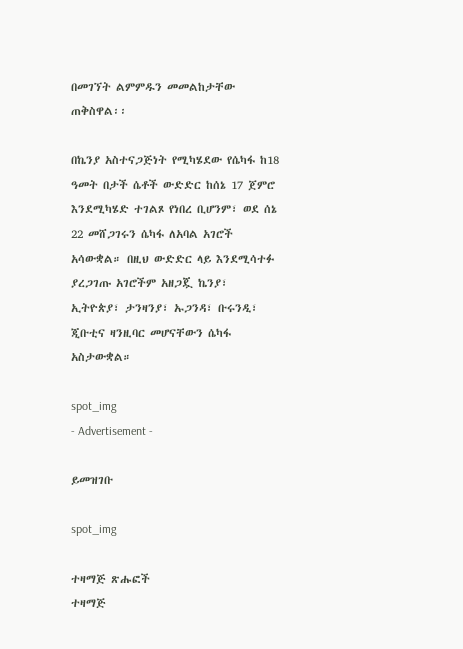በመገኘት ልምምዱን መመልከታቸው ጠቅስዋል፡፡

በኬንያ አስተናጋጅነት የሚካሄደው የሴካፋ ከ18 ዓመት በታች ሴቶች ውድድር ከሰኔ 17 ጀምሮ እንደሚካሄድ ተገልጾ የነበረ ቢሆንም፣ ወደ ሰኔ 22 መሸጋገሩን ሴካፋ ለአባል አገሮች አሳውቋል። በዚህ ውድድር ላይ እንደሚሳተፉ ያረጋገጡ አገሮችም አዘጋጇ ኬንያ፣ ኢትዮጵያ፣ ታንዛንያ፣ ኡጋንዳ፣ ቡሩንዲ፣ ጂቡቲና ዛንዚባር መሆናቸውን ሴካፋ አስታውቋል።

spot_img
- Advertisement -

ይመዝገቡ

spot_img

ተዛማጅ ጽሑፎች
ተዛማጅ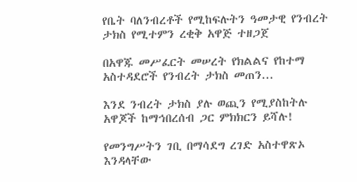የቤት ባለንብረቶች የሚከፍሉትን ዓመታዊ የንብረት ታክስ የሚተምን ረቂቅ አዋጅ ተዘጋጀ

በአዋጁ መሥፈርት መሠረት የክልልና የከተማ አስተዳደሮች የንብረት ታክስ መጠን...

እንደ ንብረት ታክስ ያሉ ወጪን የሚያስከትሉ አዋጆች ከማኅበረሰብ ጋር ምክክርን ይሻሉ!

የመንግሥትን ገቢ በማሳደግ ረገድ አስተዋጽኦ እንዳላቸው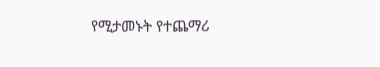የሚታመኑት የተጨማሪ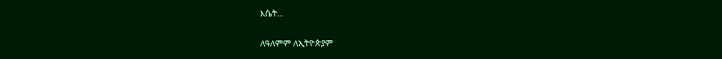እሴት...

ለዓለምም ለኢትዮጵያም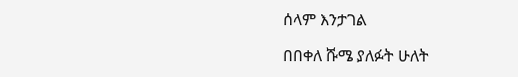ሰላም እንታገል

በበቀለ ሹሜ ያለፉት ሁለት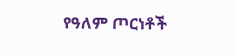የዓለም ጦርነቶች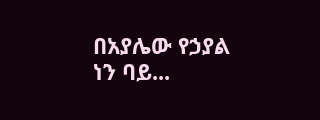በአያሌው የኃያል ነን ባይ...